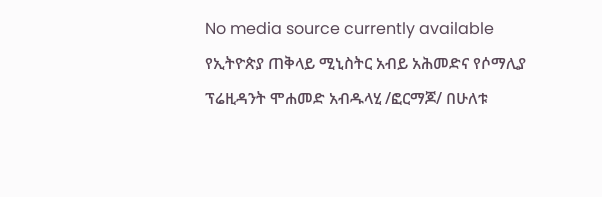No media source currently available
የኢትዮጵያ ጠቅላይ ሚኒስትር አብይ አሕመድና የሶማሊያ ፕሬዚዳንት ሞሐመድ አብዱላሂ /ፎርማጆ/ በሁለቱ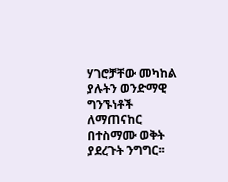ሃገሮቻቸው መካከል ያሉትን ወንድማዊ ግንኙነቶች ለማጠናከር በተስማሙ ወቅት ያደረጉት ንግግር፡፡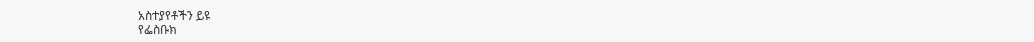አስተያየቶችን ይዩ
የፌስቡክ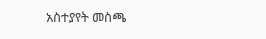አስተያየት መስጫ